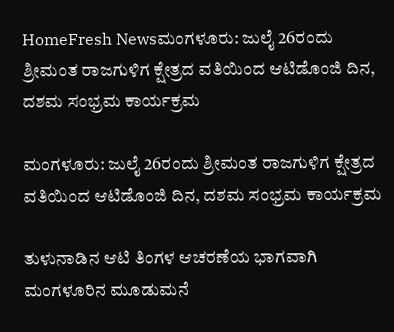HomeFresh Newsಮಂಗಳೂರು: ಜುಲೈ 26ರಂದು ಶ್ರೀಮಂತ ರಾಜಗುಳಿಗ ಕ್ಷೇತ್ರದ ವತಿಯಿಂದ ಆಟಿಡೊಂಜಿ ದಿನ, ದಶಮ ಸಂಭ್ರಮ ಕಾರ್ಯಕ್ರಮ

ಮಂಗಳೂರು: ಜುಲೈ 26ರಂದು ಶ್ರೀಮಂತ ರಾಜಗುಳಿಗ ಕ್ಷೇತ್ರದ ವತಿಯಿಂದ ಆಟಿಡೊಂಜಿ ದಿನ, ದಶಮ ಸಂಭ್ರಮ ಕಾರ್ಯಕ್ರಮ

ತುಳುನಾಡಿನ ಆಟಿ ತಿಂಗಳ ಆಚರಣೆಯ ಭಾಗವಾಗಿ ಮಂಗಳೂರಿನ ಮೂಡುಮನೆ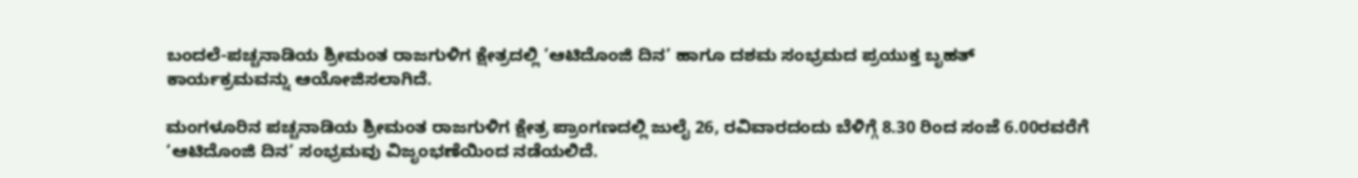ಬಂದಲೆ-ಪಚ್ಚನಾಡಿಯ ಶ್ರೀಮಂತ ರಾಜಗುಳಿಗ ಕ್ಷೇತ್ರದಲ್ಲಿ ’ಆಟಿದೊಂಜಿ ದಿನ’ ಹಾಗೂ ದಶಮ ಸಂಭ್ರಮದ ಪ್ರಯುಕ್ತ ಬೃಹತ್ ಕಾರ್ಯಕ್ರಮವನ್ನು ಆಯೋಜಿಸಲಾಗಿದೆ.

ಮಂಗಳೂರಿನ ಪಚ್ಚನಾಡಿಯ ಶ್ರೀಮಂತ ರಾಜಗುಳಿಗ ಕ್ಷೇತ್ರ ಪ್ರಾಂಗಣದಲ್ಲಿ ಜುಲೈ 26, ರವಿವಾರದಂದು ಬೆಳಿಗ್ಗೆ 8.30 ರಿಂದ ಸಂಜೆ 6.00ರವರೆಗೆ ‘ಆಟಿದೊಂಜಿ ದಿನ’ ಸಂಭ್ರಮವು ವಿಜೃಂಭಣೆಯಿಂದ ನಡೆಯಲಿದೆ.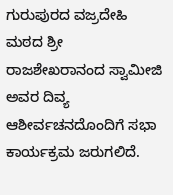ಗುರುಪುರದ ವಜ್ರದೇಹಿ ಮಠದ ಶ್ರೀ ರಾಜಶೇಖರಾನಂದ ಸ್ವಾಮೀಜಿ ಅವರ ದಿವ್ಯ ಆಶೀರ್ವಚನದೊಂದಿಗೆ ಸಭಾ ಕಾರ್ಯಕ್ರಮ ಜರುಗಲಿದೆ.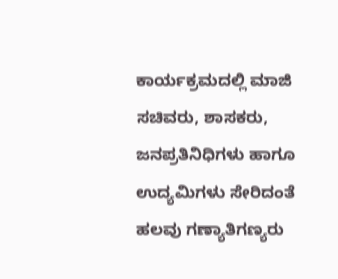ಕಾರ್ಯಕ್ರಮದಲ್ಲಿ ಮಾಜಿ ಸಚಿವರು, ಶಾಸಕರು, ಜನಪ್ರತಿನಿಧಿಗಳು ಹಾಗೂ ಉದ್ಯಮಿಗಳು ಸೇರಿದಂತೆ ಹಲವು ಗಣ್ಯಾತಿಗಣ್ಯರು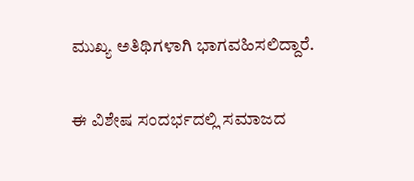ಮುಖ್ಯ ಅತಿಥಿಗಳಾಗಿ ಭಾಗವಹಿಸಲಿದ್ದಾರೆ.

ಈ ವಿಶೇಷ ಸಂದರ್ಭದಲ್ಲಿ ಸಮಾಜದ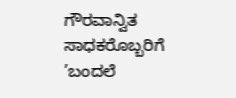ಗೌರವಾನ್ವಿತ ಸಾಧಕರೊಬ್ಬರಿಗೆ ’ಬಂದಲೆ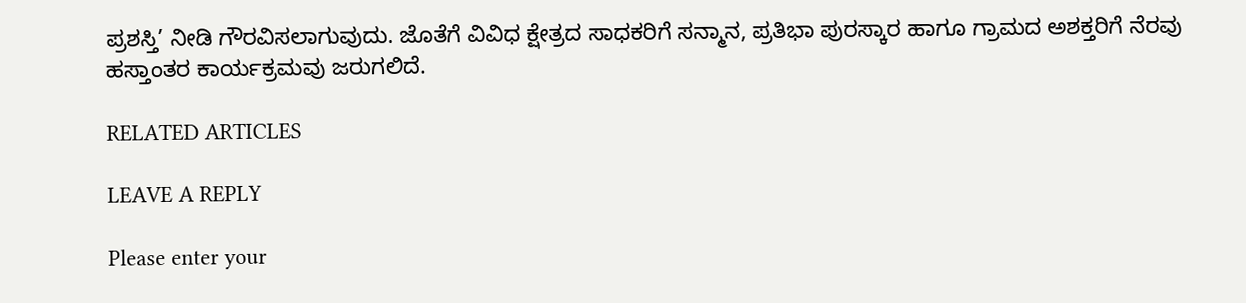ಪ್ರಶಸ್ತಿ’ ನೀಡಿ ಗೌರವಿಸಲಾಗುವುದು. ಜೊತೆಗೆ ವಿವಿಧ ಕ್ಷೇತ್ರದ ಸಾಧಕರಿಗೆ ಸನ್ಮಾನ, ಪ್ರತಿಭಾ ಪುರಸ್ಕಾರ ಹಾಗೂ ಗ್ರಾಮದ ಅಶಕ್ತರಿಗೆ ನೆರವು ಹಸ್ತಾಂತರ ಕಾರ್ಯಕ್ರಮವು ಜರುಗಲಿದೆ.

RELATED ARTICLES

LEAVE A REPLY

Please enter your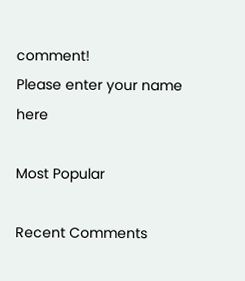comment!
Please enter your name here

Most Popular

Recent Comments